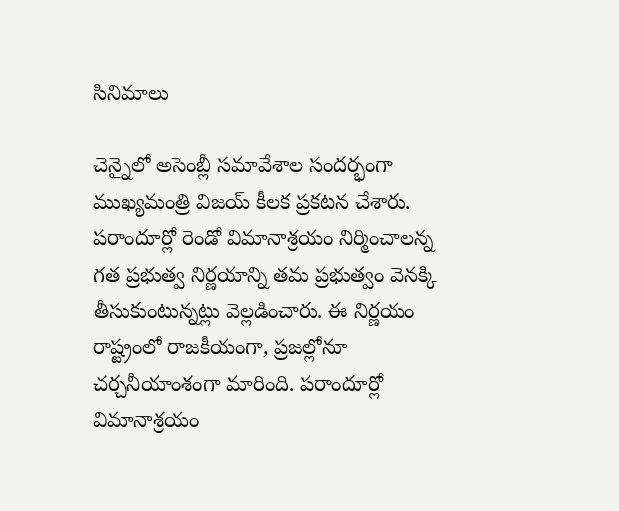సినిమాలు

చెన్నైలో అసెంబ్లీ సమావేశాల సందర్భంగా ముఖ్యమంత్రి విజయ్ కీలక ప్రకటన చేశారు. పరాందూర్లో రెండో విమానాశ్రయం నిర్మించాలన్న గత ప్రభుత్వ నిర్ణయాన్ని తమ ప్రభుత్వం వెనక్కి తీసుకుంటున్నట్లు వెల్లడించారు. ఈ నిర్ణయం రాష్ట్రంలో రాజకీయంగా, ప్రజల్లోనూ చర్చనీయాంశంగా మారింది. పరాందూర్లో విమానాశ్రయం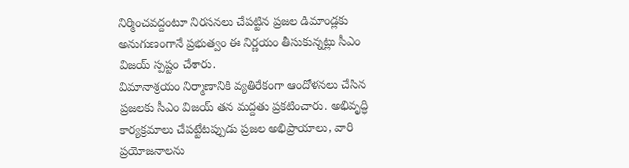నిర్మించవద్దంటూ నిరసనలు చేపట్టిన ప్రజల డిమాండ్లకు అనుగుణంగానే ప్రభుత్వం ఈ నిర్ణయం తీసుకున్నట్లు సీఎం విజయ్ స్పష్టం చేశారు.
విమానాశ్రయం నిర్మాణానికి వ్యతిరేకంగా ఆందోళనలు చేసిన ప్రజలకు సీఎం విజయ్ తన మద్దతు ప్రకటించారు. అభివృద్ధి కార్యక్రమాలు చేపట్టేటప్పుడు ప్రజల అభిప్రాయాలు, వారి ప్రయోజనాలను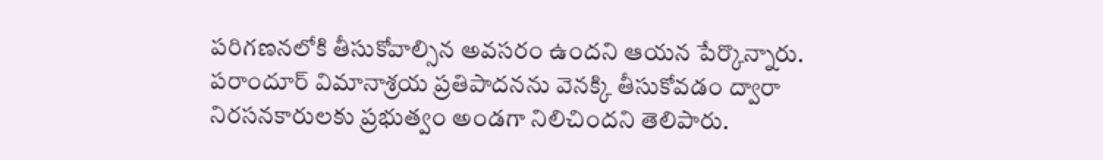పరిగణనలోకి తీసుకోవాల్సిన అవసరం ఉందని ఆయన పేర్కొన్నారు. పరాందూర్ విమానాశ్రయ ప్రతిపాదనను వెనక్కి తీసుకోవడం ద్వారా నిరసనకారులకు ప్రభుత్వం అండగా నిలిచిందని తెలిపారు.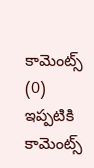కామెంట్స్ (0)
ఇప్పటికి కామెంట్స్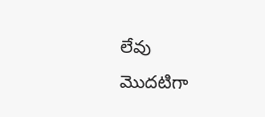లేవు
మొదటిగా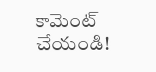కామెంట్ చేయండి!